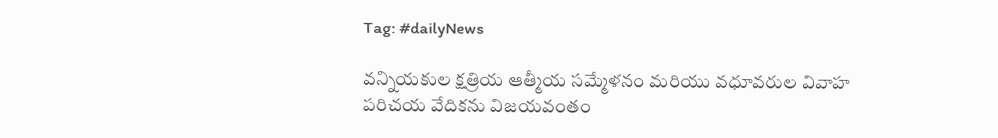Tag: #dailyNews

వన్నియకుల క్షత్రియ ఆత్మీయ సమ్మేళనం మరియు వధూవరుల వివాహ పరిచయ వేదికను విజయవంతం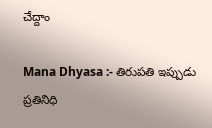చేద్దాం

Mana Dhyasa :- తిరుపతి ఇప్పుడు ప్రతినిధి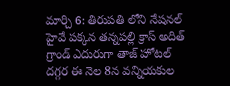మార్చి 6: తిరుపతి లోని నేషనల్ హైవే పక్కన తన్నపల్లి క్రాస్ అదిత్ గ్రాండ్ ఎదురుగా తాజ్ హోటల్ దగ్గర ఈ నెల 8న వన్నియకుల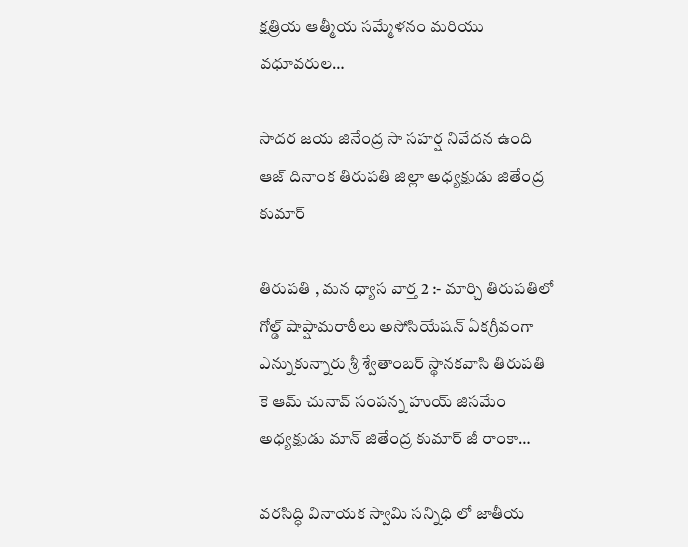క్షత్రియ ఆత్మీయ సమ్మేళనం మరియు వధూవరుల…

సాదర జయ జినేంద్ర సా సహర్ష నివేదన ఉంది ఆజ్ దినాంక తిరుపతి జిల్లా అధ్యక్షుడు జితేంద్ర కుమార్

తిరుపతి , మన ధ్యాస వార్త 2 :- మార్చి తిరుపతిలో గోల్డ్ షాప్షామరాఠీలు అసోసియేషన్ ఏకగ్రీవంగా ఎన్నుకున్నారు శ్రీ శ్వేతాంబర్ స్థానకవాసి తిరుపతి కె ఆమ్ చునావ్ సంపన్న హుయ్ జిసమేం అధ్యక్షుడు మాన్ జితేంద్ర కుమార్ జీ రాంకా…

వరసిద్ధి వినాయక స్వామి సన్నిధి లో జాతీయ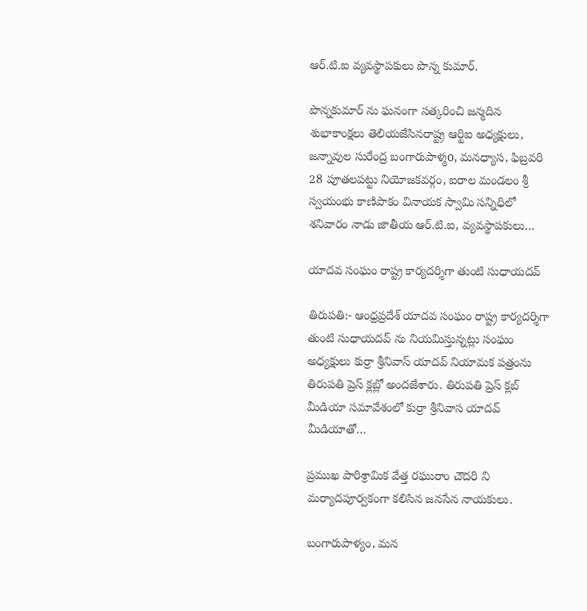ఆర్.టి.ఐ వ్యవస్థాపకులు పొన్న కుమార్.

పొన్నకుమార్ ను ఘనంగా సత్కరించి జన్మదిన శుభాకాంక్షలు తెలియజేసినరాష్ట్ర ఆర్టిఐ అధ్యక్షులు, జన్నావుల సురేంద్ర బంగారుపాళ్మo, మనధ్యాస, ఫిబ్రవరి 28 పూతలపట్టు నియోజకవర్గం, ఐరాల మండలం శ్రీ స్వయంభు కాణిపాకం వినాయక స్వామి సన్నిధిలో శనివారం నాడు జాతీయ ఆర్.టి.ఐ, వ్యవస్థాపకులు…

యాదవ సంఘం రాష్ట్ర కార్యదర్శిగా తుంటి సుధాయదవ్

తిరుపతి:- ఆంధ్రప్రదేశ్ యాదవ సంఘం రాష్ట్ర కార్యదర్శిగా తుంటి సుధాయదవ్ ను నియమిస్తున్నట్లు సంఘం అధ్యక్షులు కుర్రా శ్రీనివాస్ యాదవ్ నియామక పత్రంను తిరుపతి ప్రెస్ క్లబ్లో అందజేశారు. తిరుపతి ప్రెస్ క్లబ్ మీడియా సమావేశంలో కుర్రా శ్రీనివాస యాదవ్ మీడియాతో…

ప్రముఖ పారిశ్రామిక వేత్త రఘురాం చౌదరి ని మర్యాదపూర్వకంగా కలిసిన జనసేన నాయకులు.

బంగారుపాళ్యం, మన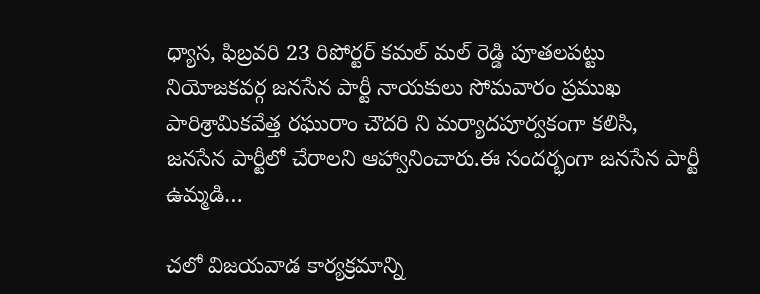ధ్యాస, ఫిబ్రవరి 23 రిపోర్టర్ కమల్ మల్ రెడ్డి పూతలపట్టు నియోజకవర్గ జనసేన పార్టీ నాయకులు సోమవారం ప్రముఖ పారిశ్రామికవేత్త రఘురాం చౌదరి ని మర్యాదపూర్వకంగా కలిసి, జనసేన పార్టీలో చేరాలని ఆహ్వానించారు.ఈ సందర్భంగా జనసేన పార్టీ ఉమ్మడి…

చలో విజయవాడ కార్యక్రమాన్ని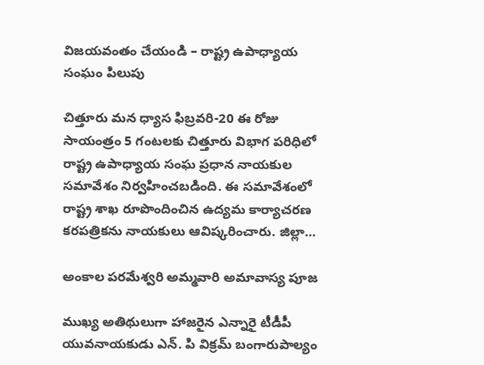విజయవంతం చేయండి – రాష్ట్ర ఉపాధ్యాయ సంఘం పిలుపు

చిత్తూరు మన ధ్యాస ఫిబ్రవరి-20 ఈ రోజు సాయంత్రం 5 గంటలకు చిత్తూరు విభాగ పరిధిలో రాష్ట్ర ఉపాధ్యాయ సంఘ ప్రధాన నాయకుల సమావేశం నిర్వహించబడింది. ఈ సమావేశంలో రాష్ట్ర శాఖ రూపొందించిన ఉద్యమ కార్యాచరణ కరపత్రికను నాయకులు ఆవిష్కరించారు. జిల్లా…

అంకాల పరమేశ్వరి అమ్మవారి అమావాస్య పూజ

ముఖ్య అతిథులుగా హాజరైన ఎన్నారై టీడీపీ యువనాయకుడు ఎన్. పి విక్రమ్ బంగారుపాల్యం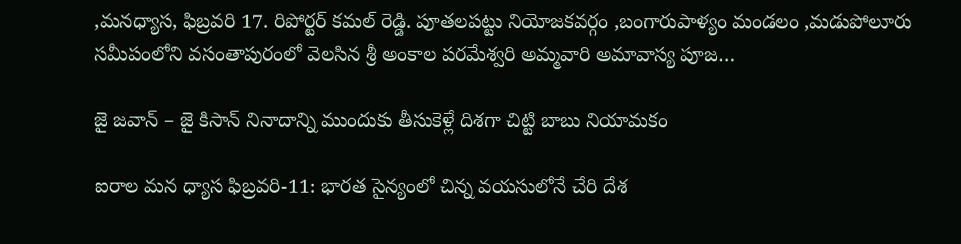,మనధ్యాస, ఫిబ్రవరి 17. రిపోర్టర్ కమల్ రెడ్డి. పూతలపట్టు నియోజకవర్గం ,బంగారుపాళ్యం మండలం ,మడుపోలూరు సమీపంలోని వసంతాపురంలో వెలసిన శ్రీ అంకాల పరమేశ్వరి అమ్మవారి అమావాస్య పూజ…

జై జవాన్ – జై కిసాన్ నినాదాన్ని ముందుకు తీసుకెళ్లే దిశగా చిట్టి బాబు నియామకం

ఐరాల మన ధ్యాస ఫిబ్రవరి-11: భారత సైన్యంలో చిన్న వయసులోనే చేరి దేశ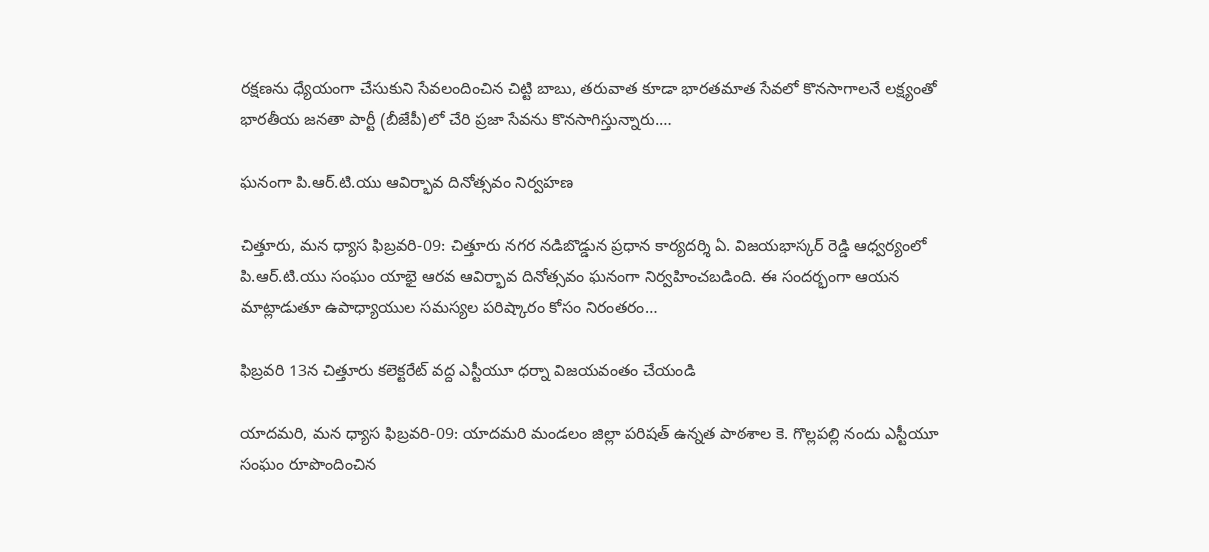రక్షణను ధ్యేయంగా చేసుకుని సేవలందించిన చిట్టి బాబు, తరువాత కూడా భారతమాత సేవలో కొనసాగాలనే లక్ష్యంతో భారతీయ జనతా పార్టీ (బీజేపీ)లో చేరి ప్రజా సేవను కొనసాగిస్తున్నారు.…

ఘనంగా పి.ఆర్.టి.యు ఆవిర్భావ దినోత్సవం నిర్వహణ

చిత్తూరు, మన ధ్యాస ఫిబ్రవరి-09: చిత్తూరు నగర నడిబొడ్డున ప్రధాన కార్యదర్శి ఏ. విజయభాస్కర్ రెడ్డి ఆధ్వర్యంలో పి.ఆర్.టి.యు సంఘం యాభై ఆరవ ఆవిర్భావ దినోత్సవం ఘనంగా నిర్వహించబడింది. ఈ సందర్భంగా ఆయన మాట్లాడుతూ ఉపాధ్యాయుల సమస్యల పరిష్కారం కోసం నిరంతరం…

ఫిబ్రవరి 13న చిత్తూరు కలెక్టరేట్ వద్ద ఎస్టీయూ ధర్నా విజయవంతం చేయండి

యాదమరి, మన ధ్యాస ఫిబ్రవరి-09: యాదమరి మండలం జిల్లా పరిషత్ ఉన్నత పాఠశాల కె. గొల్లపల్లి నందు ఎస్టీయూ సంఘం రూపొందించిన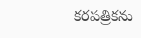కరపత్రికను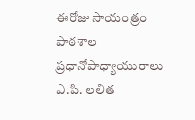ఈరోజు సాయంత్రం పాఠశాల ప్రధానోపాధ్యాయురాలు ఎ.పి. లలిత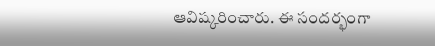ఆవిష్కరించారు. ఈ సందర్భంగా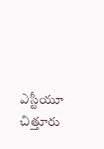ఎస్టీయూ చిత్తూరు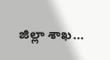జిల్లా శాఖ…